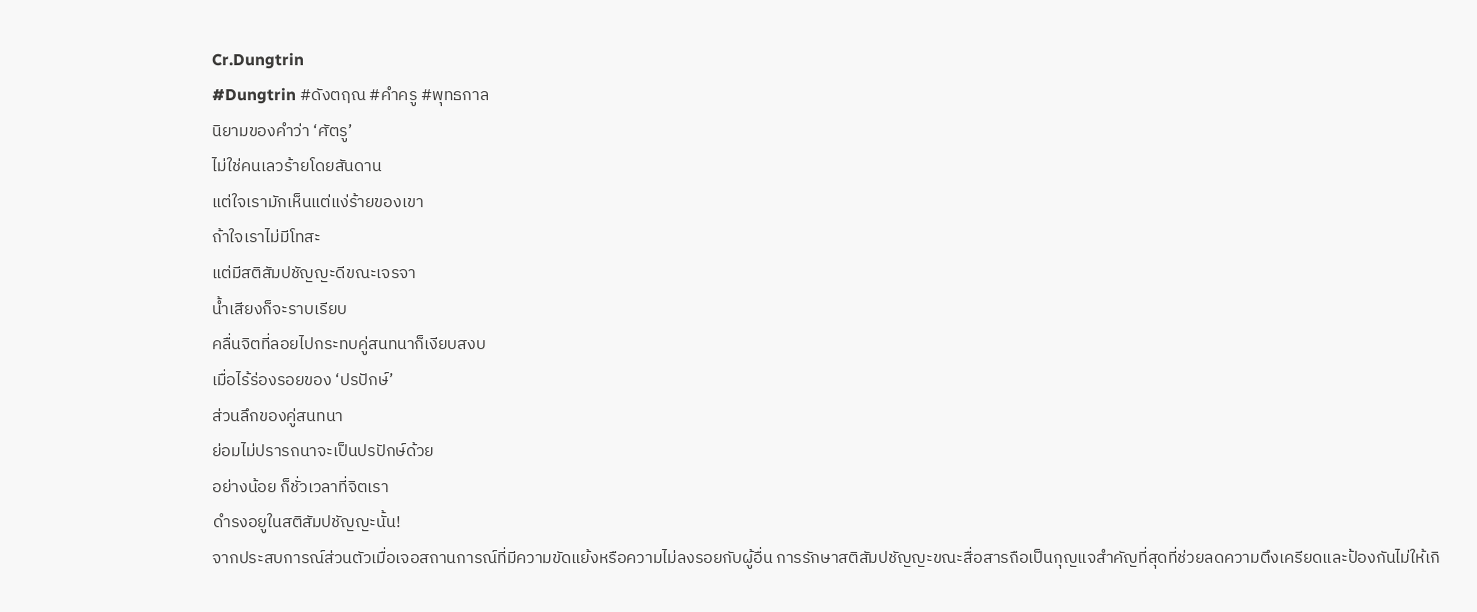Cr.Dungtrin
#Dungtrin #ดังตฤณ #คําครู #พุทธกาล
นิยามของคำว่า ‘ศัตรู’
ไม่ใช่คนเลวร้ายโดยสันดาน
แต่ใจเรามักเห็นแต่แง่ร้ายของเขา
ถ้าใจเราไม่มีโทสะ
แต่มีสติสัมปชัญญะดีขณะเจรจา
น้ำเสียงก็จะราบเรียบ
คลื่นจิตที่ลอยไปกระทบคู่สนทนาก็เงียบสงบ
เมื่อไร้ร่องรอยของ ‘ปรปักษ์’
ส่วนลึกของคู่สนทนา
ย่อมไม่ปรารถนาจะเป็นปรปักษ์ด้วย
อย่างน้อย ก็ชั่วเวลาที่จิตเรา
ดํารงอยูในสติสัมปชัญญะนั้น!
จากประสบการณ์ส่วนตัวเมื่อเจอสถานการณ์ที่มีความขัดแย้งหรือความไม่ลงรอยกับผู้อื่น การรักษาสติสัมปชัญญะขณะสื่อสารถือเป็นกุญแจสำคัญที่สุดที่ช่วยลดความตึงเครียดและป้องกันไม่ให้เกิ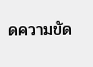ดความขัด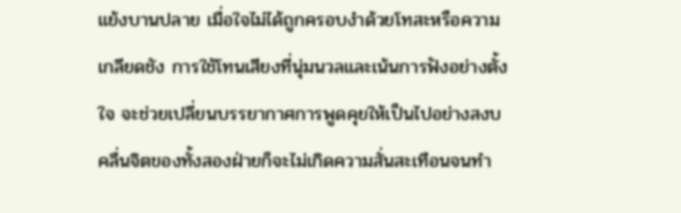แย้งบานปลาย เมื่อใจไม่ได้ถูกครอบงำด้วยโทสะหรือความเกลียดชัง การใช้โทนเสียงที่นุ่มนวลและเน้นการฟังอย่างตั้งใจ จะช่วยเปลี่ยนบรรยากาศการพูดคุยให้เป็นไปอย่างสงบ คลื่นจิตของทั้งสองฝ่ายก็จะไม่เกิดความสั่นสะเทือนจนทำ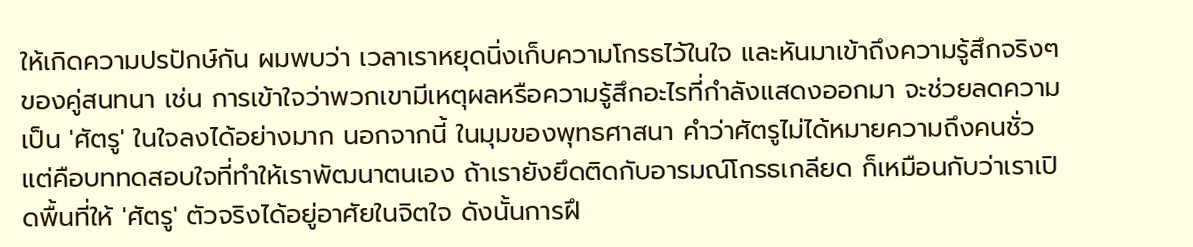ให้เกิดความปรปักษ์กัน ผมพบว่า เวลาเราหยุดนิ่งเก็บความโกรธไว้ในใจ และหันมาเข้าถึงความรู้สึกจริงๆ ของคู่สนทนา เช่น การเข้าใจว่าพวกเขามีเหตุผลหรือความรู้สึกอะไรที่กำลังแสดงออกมา จะช่วยลดความเป็น 'ศัตรู' ในใจลงได้อย่างมาก นอกจากนี้ ในมุมของพุทธศาสนา คำว่าศัตรูไม่ได้หมายความถึงคนชั่ว แต่คือบททดสอบใจที่ทำให้เราพัฒนาตนเอง ถ้าเรายังยึดติดกับอารมณ์โกรธเกลียด ก็เหมือนกับว่าเราเปิดพื้นที่ให้ 'ศัตรู' ตัวจริงได้อยู่อาศัยในจิตใจ ดังนั้นการฝึ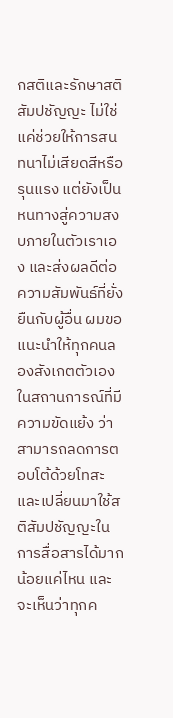กสติและรักษาสติสัมปชัญญะ ไม่ใช่แค่ช่วยให้การสนทนาไม่เสียดสีหรือรุนแรง แต่ยังเป็นหนทางสู่ความสงบภายในตัวเราเอง และส่งผลดีต่อความสัมพันธ์ที่ยั่งยืนกับผู้อื่น ผมขอแนะนำให้ทุกคนลองสังเกตตัวเองในสถานการณ์ที่มีความขัดแย้ง ว่าสามารถลดการตอบโต้ด้วยโทสะและเปลี่ยนมาใช้สติสัมปชัญญะในการสื่อสารได้มากน้อยแค่ไหน และจะเห็นว่าทุกค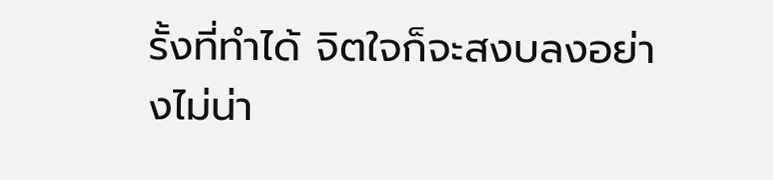รั้งที่ทำได้ จิตใจก็จะสงบลงอย่างไม่น่า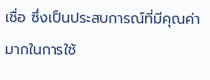เชื่อ ซึ่งเป็นประสบการณ์ที่มีคุณค่ามากในการใช้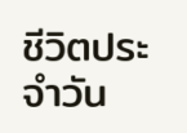ชีวิตประจำวัน